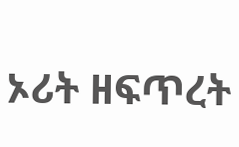ኦሪት ዘፍጥረት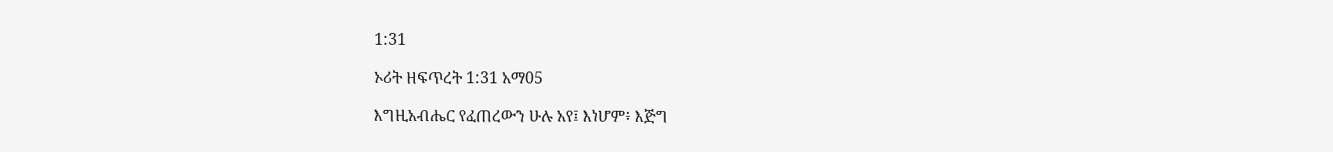1:31

ኦሪት ዘፍጥረት 1:31 አማ05

እግዚአብሔር የፈጠረውን ሁሉ አየ፤ እነሆም፥ እጅግ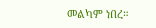መልካም ነበረ።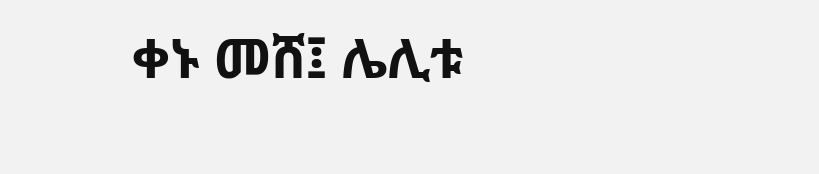ቀኑ መሸ፤ ሌሊቱ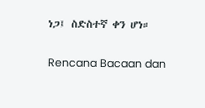ነጋ፤ ስድስተኛ ቀን ሆነ።

Rencana Bacaan dan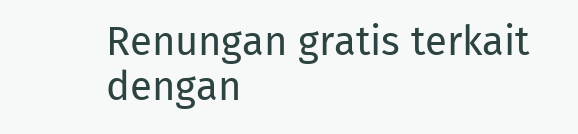Renungan gratis terkait dengan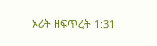ኦሪት ዘፍጥረት 1:31